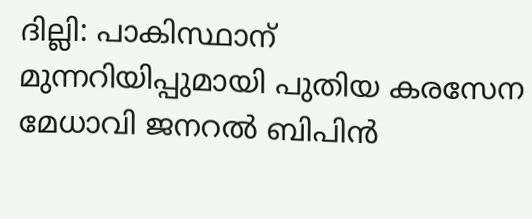ദില്ലി: പാകിസ്ഥാന് മുന്നറിയിപ്പുമായി പുതിയ കരസേന മേധാവി ജനറല്‍ ബിപിന്‍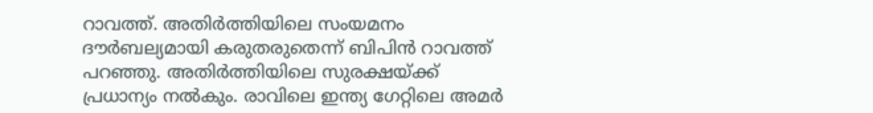റാവത്ത്. അതിര്‍ത്തിയിലെ സംയമനം ദൗര്‍ബല്യമായി കരുതരുതെന്ന് ബിപിന്‍ റാവത്ത് പറഞ്ഞു. അതിര്‍ത്തിയിലെ സുരക്ഷയ്ക്ക് പ്രധാന്യം നല്‍കും. രാവിലെ ഇന്ത്യ ഗേറ്റിലെ അമര്‍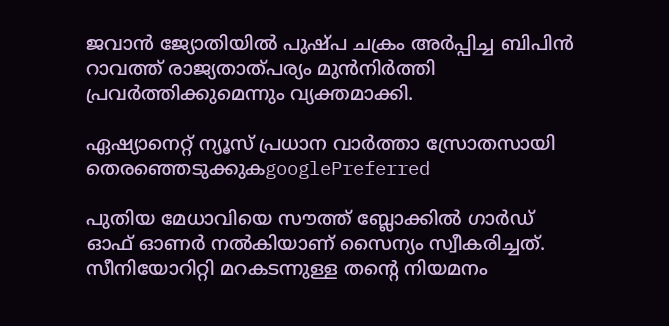ജവാന്‍ ജ്യോതിയില്‍ പുഷ്പ ചക്രം അര്‍പ്പിച്ച ബിപിന്‍ റാവത്ത് രാജ്യതാത്പര്യം മുന്‍നിര്‍ത്തി പ്രവര്‍ത്തിക്കുമെന്നും വ്യക്തമാക്കി.

ഏഷ്യാനെറ്റ് ന്യൂസ് പ്രധാന വാർത്താ സ്രോതസായി തെരഞ്ഞെടുക്കുകgooglePreferred

പുതിയ മേധാവിയെ സൗത്ത് ബ്ലോക്കില്‍ ഗാര്‍ഡ് ഓഫ് ഓണര്‍ നല്‍കിയാണ് സൈന്യം സ്വീകരിച്ചത്. സീനിയോറിറ്റി മറകടന്നുള്ള തന്റെ നിയമനം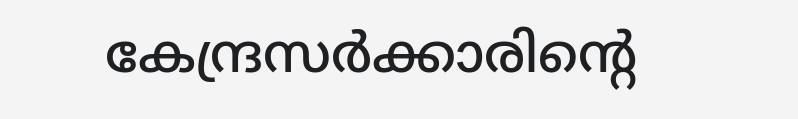കേന്ദ്രസര്‍ക്കാരിന്റെ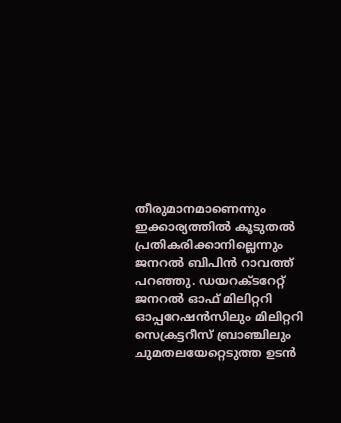തീരുമാനമാണെന്നും ഇക്കാര്യത്തില്‍ കൂടുതല്‍ പ്രതികരിക്കാനില്ലെന്നും ജനറല്‍ ബിപിന്‍ റാവത്ത് പറഞ്ഞു. ഡയറക്ടറേറ്റ് ജനറല്‍ ഓഫ് മിലിറ്ററി ഓപ്പറേഷന്‍സിലും മിലിറ്ററി സെക്രട്ടറീസ് ബ്രാഞ്ചിലും ചുമതലയേറ്റെടുത്ത ഉടന്‍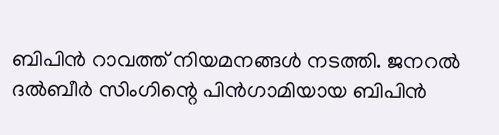ബിപിന്‍ റാവത്ത് നിയമനങ്ങള്‍ നടത്തി. ജനറല്‍ ദല്‍ബീര്‍ സിംഗിന്റെ പിന്‍ഗാമിയായ ബിപിന്‍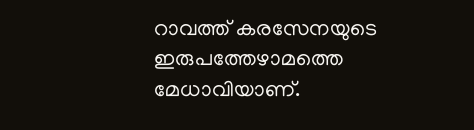റാവത്ത് കരസേനയുടെ ഇരുപത്തേഴാമത്തെ മേധാവിയാണ്.